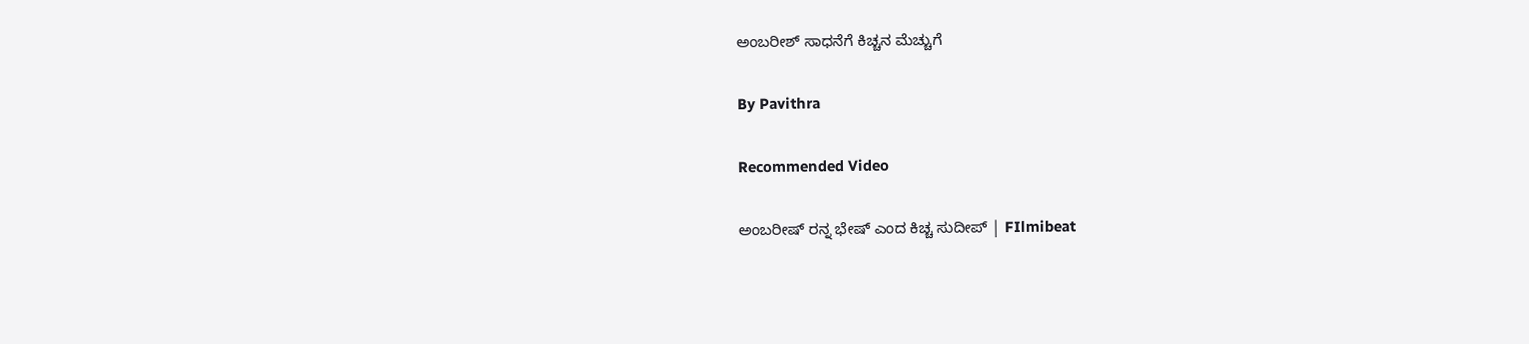ಅಂಬರೀಶ್ ಸಾಧನೆಗೆ ಕಿಚ್ಚನ ಮೆಚ್ಚುಗೆ

By Pavithra

Recommended Video

ಅಂಬರೀಷ್ ರನ್ನ ಭೇಷ್ ಎಂದ ಕಿಚ್ಚ ಸುದೀಪ್ | FIlmibeat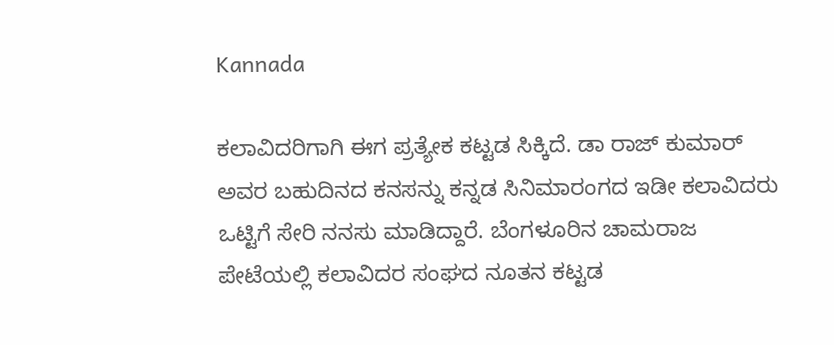Kannada

ಕಲಾವಿದರಿಗಾಗಿ ಈಗ ಪ್ರತ್ಯೇಕ ಕಟ್ಟಡ ಸಿಕ್ಕಿದೆ. ಡಾ ರಾಜ್ ಕುಮಾರ್ ಅವರ ಬಹುದಿನದ ಕನಸನ್ನು ಕನ್ನಡ ಸಿನಿಮಾರಂಗದ ಇಡೀ ಕಲಾವಿದರು ಒಟ್ಟಿಗೆ ಸೇರಿ ನನಸು ಮಾಡಿದ್ದಾರೆ. ಬೆಂಗಳೂರಿನ ಚಾಮರಾಜ ಪೇಟೆಯಲ್ಲಿ ಕಲಾವಿದರ ಸಂಘದ ನೂತನ ಕಟ್ಟಡ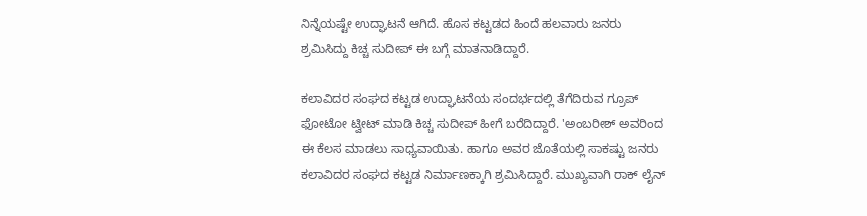ನಿನ್ನೆಯಷ್ಟೇ ಉದ್ಘಾಟನೆ ಆಗಿದೆ. ಹೊಸ ಕಟ್ಟಡದ ಹಿಂದೆ ಹಲವಾರು ಜನರು ಶ್ರಮಿಸಿದ್ದು ಕಿಚ್ಚ ಸುದೀಪ್ ಈ ಬಗ್ಗೆ ಮಾತನಾಡಿದ್ದಾರೆ.

ಕಲಾವಿದರ ಸಂಘದ ಕಟ್ಟಡ ಉದ್ಘಾಟನೆಯ ಸಂದರ್ಭದಲ್ಲಿ ತೆಗೆದಿರುವ ಗ್ರೂಪ್ ಫೋಟೋ ಟ್ವೀಟ್ ಮಾಡಿ ಕಿಚ್ಚ ಸುದೀಪ್ ಹೀಗೆ ಬರೆದಿದ್ದಾರೆ. 'ಅಂಬರೀಶ್ ಅವರಿಂದ ಈ ಕೆಲಸ ಮಾಡಲು ಸಾಧ್ಯವಾಯಿತು. ಹಾಗೂ ಅವರ ಜೊತೆಯಲ್ಲಿ ಸಾಕಷ್ಟು ಜನರು ಕಲಾವಿದರ ಸಂಘದ ಕಟ್ಟಡ ನಿರ್ಮಾಣಕ್ಕಾಗಿ ಶ್ರಮಿಸಿದ್ದಾರೆ. ಮುಖ್ಯವಾಗಿ ರಾಕ್ ಲೈನ್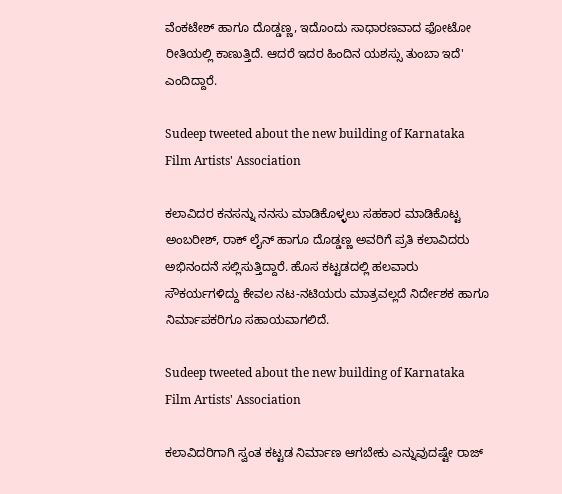ವೆಂಕಟೇಶ್ ಹಾಗೂ ದೊಡ್ಡಣ್ಣ, ಇದೊಂದು ಸಾಧಾರಣವಾದ ಫೋಟೋ ರೀತಿಯಲ್ಲಿ ಕಾಣುತ್ತಿದೆ. ಆದರೆ ಇದರ ಹಿಂದಿನ ಯಶಸ್ಸು ತುಂಬಾ ಇದೆ' ಎಂದಿದ್ದಾರೆ.

Sudeep tweeted about the new building of Karnataka Film Artists' Association

ಕಲಾವಿದರ ಕನಸನ್ನು ನನಸು ಮಾಡಿಕೊಳ್ಳಲು ಸಹಕಾರ ಮಾಡಿಕೊಟ್ಟ ಅಂಬರೀಶ್, ರಾಕ್ ಲೈನ್ ಹಾಗೂ ದೊಡ್ಡಣ್ಣ ಅವರಿಗೆ ಪ್ರತಿ ಕಲಾವಿದರು ಅಭಿನಂದನೆ ಸಲ್ಲಿಸುತ್ತಿದ್ದಾರೆ. ಹೊಸ ಕಟ್ಟಡದಲ್ಲಿ ಹಲವಾರು ಸೌಕರ್ಯಗಳಿದ್ದು ಕೇವಲ ನಟ-ನಟಿಯರು ಮಾತ್ರವಲ್ಲದೆ ನಿರ್ದೇಶಕ ಹಾಗೂ ನಿರ್ಮಾಪಕರಿಗೂ ಸಹಾಯವಾಗಲಿದೆ.

Sudeep tweeted about the new building of Karnataka Film Artists' Association

ಕಲಾವಿದರಿಗಾಗಿ ಸ್ವಂತ ಕಟ್ಟಡ ನಿರ್ಮಾಣ ಆಗಬೇಕು ಎನ್ನುವುದಷ್ಟೇ ರಾಜ್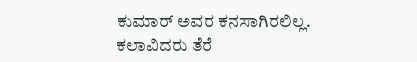ಕುಮಾರ್ ಅವರ ಕನಸಾಗಿರಲಿಲ್ಲ. ಕಲಾವಿದರು ತೆರೆ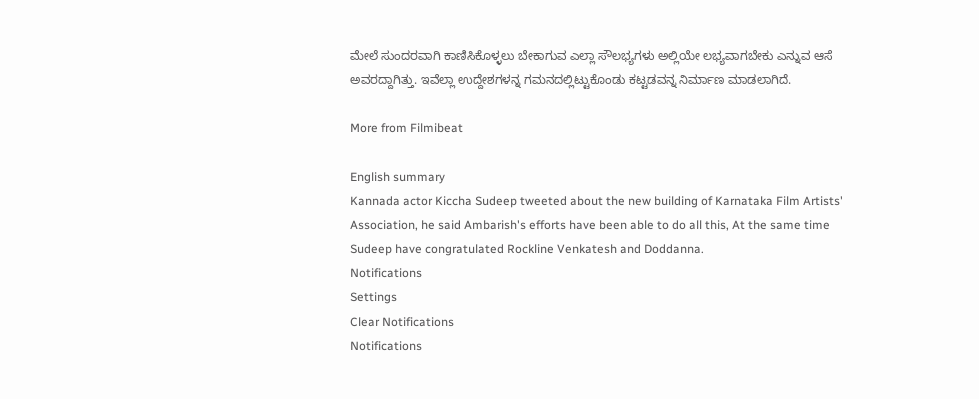ಮೇಲೆ ಸುಂದರವಾಗಿ ಕಾಣಿಸಿಕೊಳ್ಳಲು ಬೇಕಾಗುವ ಎಲ್ಲಾ ಸೌಲಭ್ಯಗಳು ಅಲ್ಲಿಯೇ ಲಭ್ಯವಾಗಬೇಕು ಎನ್ನುವ ಆಸೆ ಅವರದ್ದಾಗಿತ್ತು. ಇವೆಲ್ಲಾ ಉದ್ದೇಶಗಳನ್ನ ಗಮನದಲ್ಲಿಟ್ಟುಕೊಂಡು ಕಟ್ಟಡವನ್ನ ನಿರ್ಮಾಣ ಮಾಡಲಾಗಿದೆ.

More from Filmibeat

English summary
Kannada actor Kiccha Sudeep tweeted about the new building of Karnataka Film Artists' Association, he said Ambarish's efforts have been able to do all this, At the same time Sudeep have congratulated Rockline Venkatesh and Doddanna.
Notifications
Settings
Clear Notifications
Notifications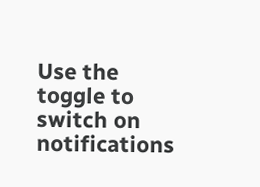Use the toggle to switch on notifications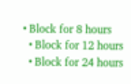• Block for 8 hours
  • Block for 12 hours
  • Block for 24 hours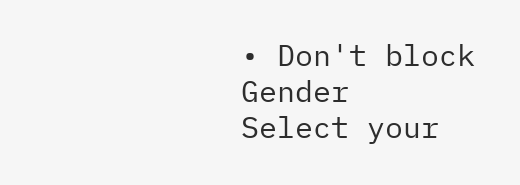• Don't block
Gender
Select your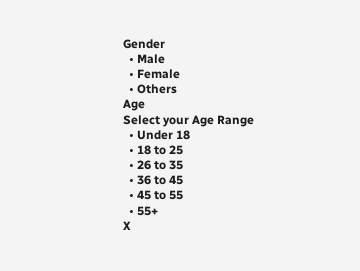Gender
  • Male
  • Female
  • Others
Age
Select your Age Range
  • Under 18
  • 18 to 25
  • 26 to 35
  • 36 to 45
  • 45 to 55
  • 55+
X